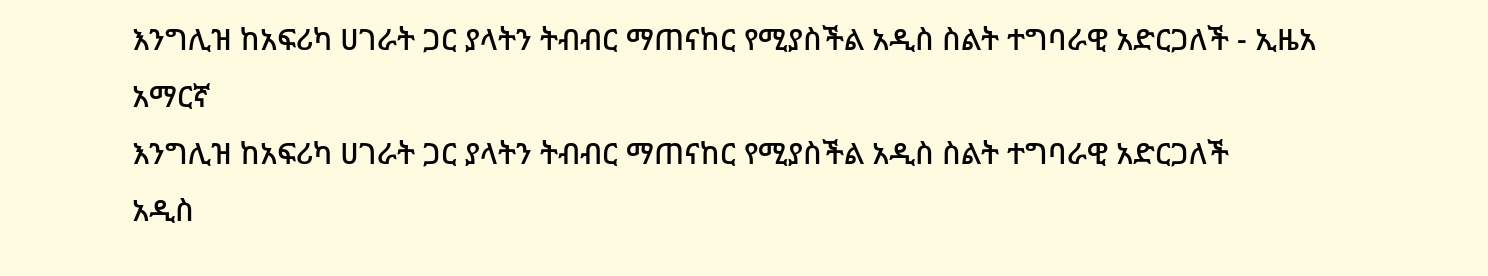እንግሊዝ ከአፍሪካ ሀገራት ጋር ያላትን ትብብር ማጠናከር የሚያስችል አዲስ ስልት ተግባራዊ አድርጋለች - ኢዜአ አማርኛ
እንግሊዝ ከአፍሪካ ሀገራት ጋር ያላትን ትብብር ማጠናከር የሚያስችል አዲስ ስልት ተግባራዊ አድርጋለች
አዲስ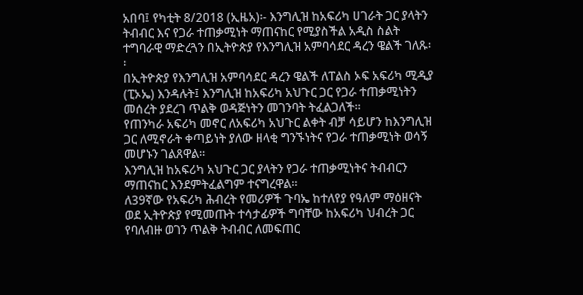አበባ፤ የካቲት 8/2018 (ኢዜአ)፡- እንግሊዝ ከአፍሪካ ሀገራት ጋር ያላትን ትብብር እና የጋራ ተጠቃሚነት ማጠናከር የሚያስችል አዲስ ስልት ተግባራዊ ማድረጓን በኢትዮጵያ የእንግሊዝ አምባሳደር ዳረን ዌልች ገለጹ፡፡
በኢትዮጵያ የእንግሊዝ አምባሳደር ዳረን ዌልች ለፐልስ ኦፍ አፍሪካ ሚዲያ (ፒኦኤ) እንዳሉት፤ እንግሊዝ ከአፍሪካ አህጉር ጋር የጋራ ተጠቃሚነትን መሰረት ያደረገ ጥልቅ ወዳጅነትን መገንባት ትፈልጋለች፡፡
የጠንካራ አፍሪካ መኖር ለአፍሪካ አህጉር ልቀት ብቻ ሳይሆን ከእንግሊዝ ጋር ለሚኖራት ቀጣይነት ያለው ዘላቂ ግንኙነትና የጋራ ተጠቃሚነት ወሳኝ መሆኑን ገልጸዋል፡፡
እንግሊዝ ከአፍሪካ አህጉር ጋር ያላትን የጋራ ተጠቃሚነትና ትብብርን ማጠናከር እንደምትፈልግም ተናግረዋል፡፡
ለ39ኛው የአፍሪካ ሕብረት የመሪዎች ጉባኤ ከተለየያ የዓለም ማዕዘናት ወደ ኢትዮጵያ የሚመጡት ተሳታፊዎች ግባቸው ከአፍሪካ ህብረት ጋር የባለብዙ ወገን ጥልቅ ትብብር ለመፍጠር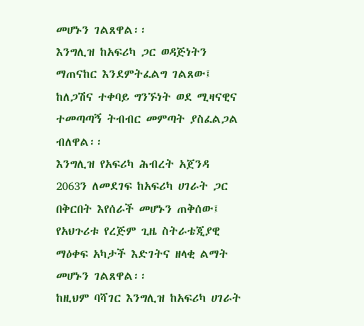መሆኑን ገልጸዋል፡፡
እንግሊዝ ከአፍሪካ ጋር ወዳጅነትን ማጠናከር እንደምትፈልግ ገልጸው፤ ከለጋሽና ተቀባይ ግንኙነት ወደ ሚዛናዊና ተመጣጣኝ ትብብር መምጣት ያስፈልጋል ብለዋል፡፡
እንግሊዝ የአፍሪካ ሕብረት አጀንዳ 2063ን ለመደገፍ ከአፍሪካ ሀገራት ጋር በቅርበት እየሰራች መሆኑን ጠቅሰው፤ የአህጉሪቱ የረጅም ጊዜ ስትራቴጂያዊ ማዕቀፍ አካታች እድገትና ዘላቂ ልማት መሆኑን ገልጸዋል፡፡
ከዚህም ባሻገር እንግሊዝ ከአፍሪካ ሀገራት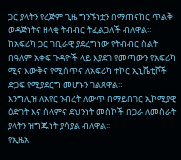ጋር ያላትን የረጅም ጊዜ ግንኙነቷን በማጠናከር ጥልቅ ወዳጅነትና ዘላቂ ትብብር ትፈልጋለች ብለዋል፡፡
ከአፍሪካ ጋር ገቢራዊ ያደረግነው የትብብር ስልት በዓለም አቀፍ ጉዳዮች ላይ እያደገ የመጣውን የአፍሪካ ሚና እውቅና የሚሰጥና ለአፍሪካ ተኮር ኢኒሼቲቮች ድጋፍ የሚያደርግ መሆኑን ገልጸዋል፡፡
እንግሊዝ ለአየር ንብረት ለውጥ በማይበገር ኢኮሚያዊ ዕድገት እና ሰላምና ደህንነት መስኮች በጋራ ለመስራት ያላትን ዝግጁነት ያሳያል ብለዋል፡፡
የኢዜአ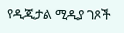የዲጂታል ሚዲያ ገጾች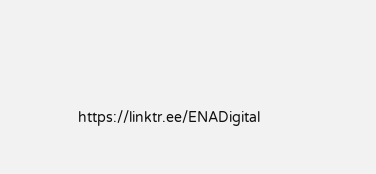https://linktr.ee/ENADigital